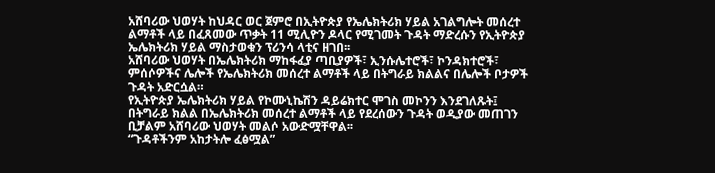አሸባሪው ህወሃት ከህዳር ወር ጀምሮ በኢትዮጵያ የኤሌክትሪክ ሃይል አገልግሎት መሰረተ ልማቶች ላይ በፈጸመው ጥቃት 11 ሚሊዮን ዶላር የሚገመት ጉዳት ማድረሱን የኢትዮጵያ ኤሌክትሪክ ሃይል ማስታወቁን ፕሪንሳ ላቲና ዘገበ፡፡
አሸባሪው ህወሃት በኤሌክትሪክ ማከፋፈያ ጣቢያዎች፣ ኢንሱሌተሮች፣ ኮንዳክተሮች፣ ምሰሶዎችና ሌሎች የኤሌክትሪክ መሰረተ ልማቶች ላይ በትግራይ ክልልና በሌሎች ቦታዎች ጉዳት አድርሷል።
የኢትዮጵያ ኤሌክትሪክ ሃይል የኮሙኒኬሽን ዳይሬክተር ሞገስ መኮንን እንደገለጹት፤ በትግራይ ክልል በኤሌክትሪክ መሰረተ ልማቶች ላይ የደረሰውን ጉዳት ወዲያው መጠገን ቢቻልም አሸባሪው ህወሃት መልሶ አውድሟቸዋል፡፡
“ጉዳቶችንም አከታትሎ ፈፅሟል”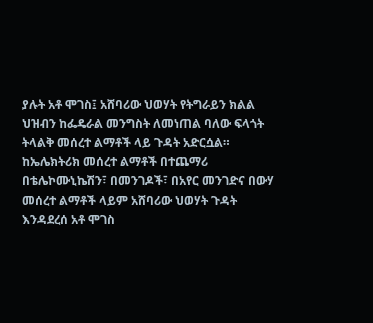ያሉት አቶ ሞገስ፤ አሸባሪው ህወሃት የትግራይን ክልል ህዝብን ከፌዴራል መንግስት ለመነጠል ባለው ፍላጎት ትላልቅ መሰረተ ልማቶች ላይ ጉዳት አድርሷል።
ከኤሌክትሪክ መሰረተ ልማቶች በተጨማሪ በቴሌኮሙኒኬሽን፣ በመንገዶች፣ በአየር መንገድና በውሃ መሰረተ ልማቶች ላይም አሸባሪው ህወሃት ጉዳት እንዳደረሰ አቶ ሞገስ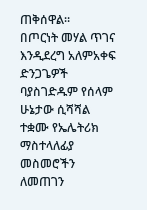ጠቅሰዋል።
በጦርነት መሃል ጥገና እንዲደረግ አለምአቀፍ ድንጋጌዎች ባያስገድዱም የሰላም ሁኔታው ሲሻሻል ተቋሙ የኤሌትሪክ ማስተላለፊያ መስመሮችን ለመጠገን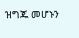ዝግጁ መሆኑን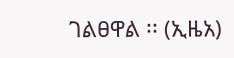ገልፀዋል ፡፡ (ኢዜአ)